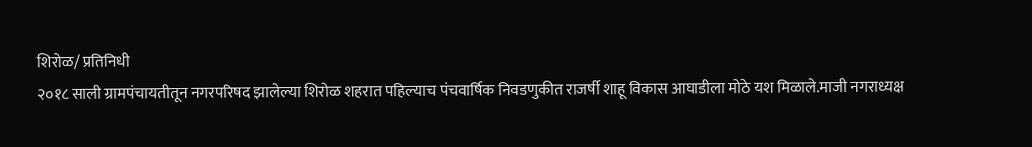शिरोळ/ प्रतिनिधी
२०१८ साली ग्रामपंचायतीतून नगरपरिषद झालेल्या शिरोळ शहरात पहिल्याच पंचवार्षिक निवडणुकीत राजर्षी शाहू विकास आघाडीला मोठे यश मिळाले.माजी नगराध्यक्ष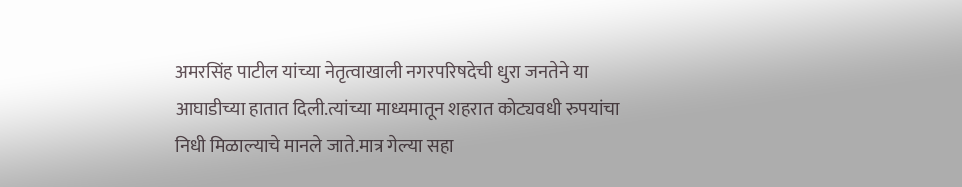अमरसिंह पाटील यांच्या नेतृत्वाखाली नगरपरिषदेची धुरा जनतेने या आघाडीच्या हातात दिली.त्यांच्या माध्यमातून शहरात कोट्यवधी रुपयांचा निधी मिळाल्याचे मानले जाते.मात्र गेल्या सहा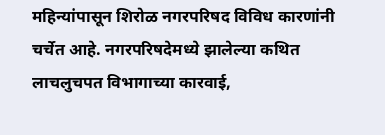महिन्यांपासून शिरोळ नगरपरिषद विविध कारणांनी चर्चेत आहे. नगरपरिषदेमध्ये झालेल्या कथित लाचलुचपत विभागाच्या कारवाई,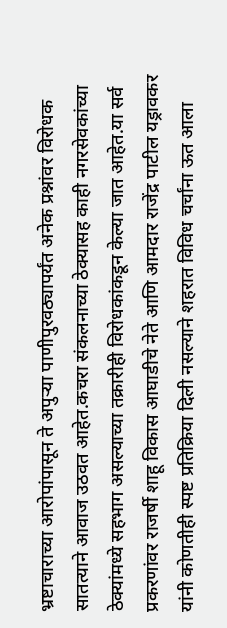भ्रष्टाचाराच्या आरोपांपासून ते अपुऱ्या पाणीपुरवठ्यापर्यंत अनेक प्रश्नांवर विरोधक सातत्याने आवाज उठवत आहेत.कचरा संकलनाच्या ठेक्यासह काही नगरसेवकांच्या ठेक्यांमध्ये सहभाग असल्याच्या तक्रारीही विरोधकांकडून केल्या जात आहेत.या सर्व प्रकरणांवर राजर्षी शाहू विकास आघाडीचे नेते आणि आमदार राजेंद्र पाटील यड्रावकर यांनी कोणतीही स्पष्ट प्रतिक्रिया दिली नसल्याने शहरात विविध चर्चांना ऊत आला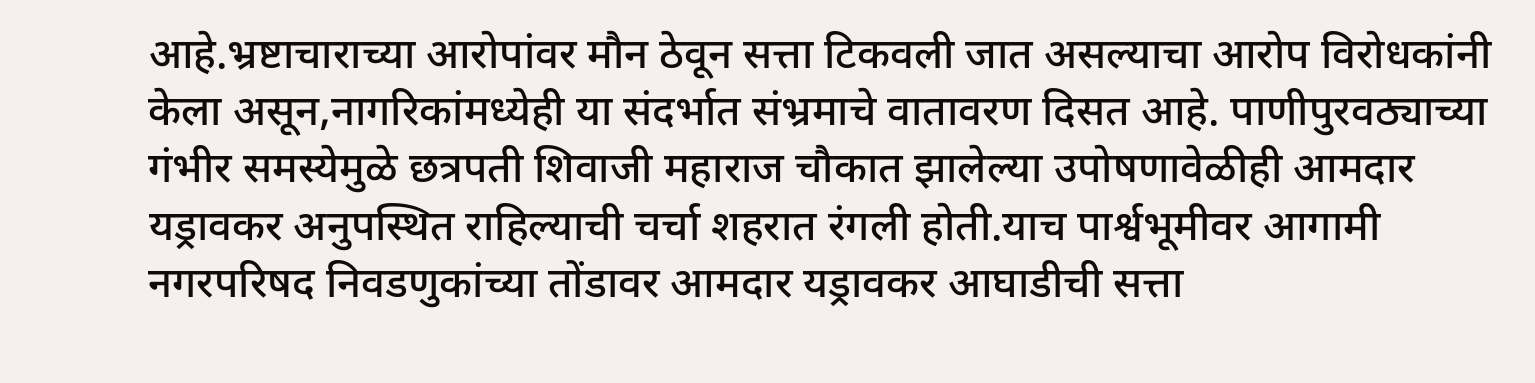आहे.भ्रष्टाचाराच्या आरोपांवर मौन ठेवून सत्ता टिकवली जात असल्याचा आरोप विरोधकांनी केला असून,नागरिकांमध्येही या संदर्भात संभ्रमाचे वातावरण दिसत आहे. पाणीपुरवठ्याच्या गंभीर समस्येमुळे छत्रपती शिवाजी महाराज चौकात झालेल्या उपोषणावेळीही आमदार यड्रावकर अनुपस्थित राहिल्याची चर्चा शहरात रंगली होती.याच पार्श्वभूमीवर आगामी नगरपरिषद निवडणुकांच्या तोंडावर आमदार यड्रावकर आघाडीची सत्ता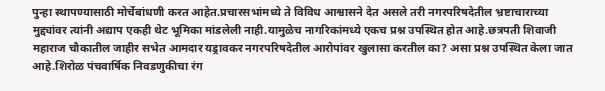पुन्हा स्थापण्यासाठी मोर्चेबांधणी करत आहेत.प्रचारसभांमध्ये ते विविध आश्वासने देत असले तरी नगरपरिषदेतील भ्रष्टाचाराच्या मुद्द्यांवर त्यांनी अद्याप एकही थेट भूमिका मांडलेली नाही.यामुळेच नागरिकांमध्ये एकच प्रश्न उपस्थित होत आहे.छत्रपती शिवाजी महाराज चौकातील जाहीर सभेत आमदार यड्रावकर नगरपरिषदेतील आरोपांवर खुलासा करतील का? असा प्रश्न उपस्थित केला जात आहे.शिरोळ पंचवार्षिक निवडणुकीचा रंग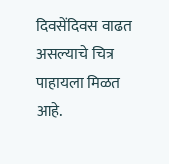दिवसेंदिवस वाढत असल्याचे चित्र पाहायला मिळत आहे.